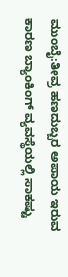ಮುಂಬೈ:ತೀವ್ರ ಹಣದುಬ್ಬರ ಅಪಾಯ ಇರುವ ಕಾರಣ ಬ್ಯಾಂಕಿಂಗ್ ವ್ಯವಸ್ಥೆಯಲ್ಲಿ ಸಾಕಷ್ಟು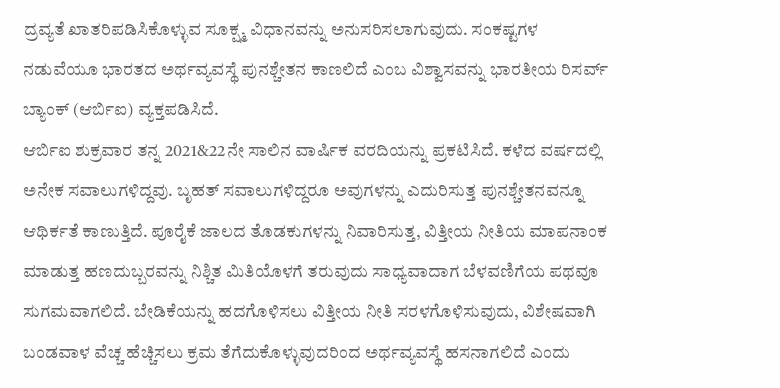ದ್ರವ್ಯತೆ ಖಾತರಿಪಡಿಸಿಕೊಳ್ಳುವ ಸೂಕ್ಷ್ಮ ವಿಧಾನವನ್ನು ಅನುಸರಿಸಲಾಗುವುದು. ಸಂಕಷ್ಟಗಳ ನಡುವೆಯೂ ಭಾರತದ ಅರ್ಥವ್ಯವಸ್ಥೆ ಪುನಶ್ಚೇತನ ಕಾಣಲಿದೆ ಎಂಬ ವಿಶ್ವಾಸವನ್ನು ಭಾರತೀಯ ರಿಸರ್ವ್ ಬ್ಯಾಂಕ್ (ಆರ್ಬಿಐ) ವ್ಯಕ್ತಪಡಿಸಿದೆ.
ಆರ್ಬಿಐ ಶುಕ್ರವಾರ ತನ್ನ 2021&22ನೇ ಸಾಲಿನ ವಾರ್ಷಿಕ ವರದಿಯನ್ನು ಪ್ರಕಟಿಸಿದೆ. ಕಳೆದ ವರ್ಷದಲ್ಲಿ ಅನೇಕ ಸವಾಲುಗಳಿದ್ದವು. ಬೃಹತ್ ಸವಾಲುಗಳಿದ್ದರೂ ಅವುಗಳನ್ನು ಎದುರಿಸುತ್ತ ಪುನಶ್ಚೇತನವನ್ನೂ ಆಥಿರ್ಕತೆ ಕಾಣುತ್ತಿದೆ. ಪೂರೈಕೆ ಜಾಲದ ತೊಡಕುಗಳನ್ನು ನಿವಾರಿಸುತ್ತ, ವಿತ್ತೀಯ ನೀತಿಯ ಮಾಪನಾಂಕ ಮಾಡುತ್ತ ಹಣದುಬ್ಬರವನ್ನು ನಿಶ್ಚಿತ ಮಿತಿಯೊಳಗೆ ತರುವುದು ಸಾಧ್ಯವಾದಾಗ ಬೆಳವಣಿಗೆಯ ಪಥವೂ ಸುಗಮವಾಗಲಿದೆ. ಬೇಡಿಕೆಯನ್ನು ಹದಗೊಳಿಸಲು ವಿತ್ತೀಯ ನೀತಿ ಸರಳಗೊಳಿಸುವುದು, ವಿಶೇಷವಾಗಿ ಬಂಡವಾಳ ವೆಚ್ಚ ಹೆಚ್ಚಿಸಲು ಕ್ರಮ ತೆಗೆದುಕೊಳ್ಳುವುದರಿಂದ ಅರ್ಥವ್ಯವಸ್ಥೆ ಹಸನಾಗಲಿದೆ ಎಂದು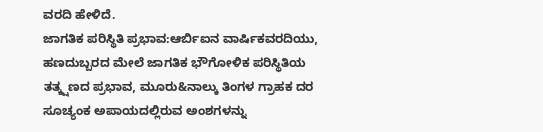ವರದಿ ಹೇಳಿದೆ.
ಜಾಗತಿಕ ಪರಿಸ್ಥಿತಿ ಪ್ರಭಾವ:ಆರ್ಬಿಐನ ವಾರ್ಷಿಕವರದಿಯು, ಹಣದುಬ್ಬರದ ಮೇಲೆ ಜಾಗತಿಕ ಭೌಗೋಳಿಕ ಪರಿಸ್ಥಿತಿಯ ತತ್ಕ್ಷಣದ ಪ್ರಭಾವ, ಮೂರು&ನಾಲ್ಕು ತಿಂಗಳ ಗ್ರಾಹಕ ದರ ಸೂಚ್ಯಂಕ ಅಪಾಯದಲ್ಲಿರುವ ಅಂಶಗಳನ್ನು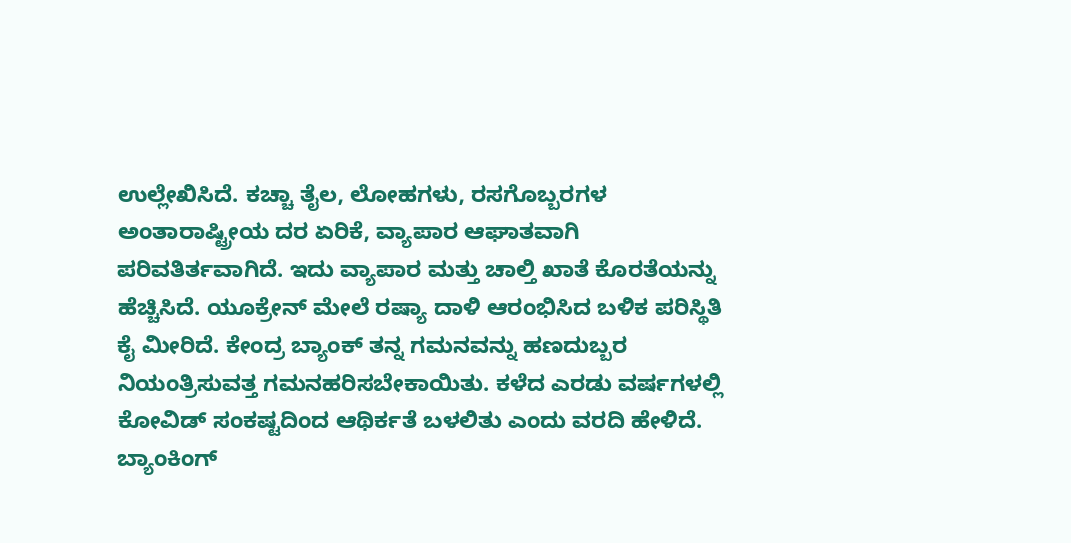ಉಲ್ಲೇಖಿಸಿದೆ. ಕಚ್ಚಾ ತೈಲ, ಲೋಹಗಳು, ರಸಗೊಬ್ಬರಗಳ ಅಂತಾರಾಷ್ಟ್ರೀಯ ದರ ಏರಿಕೆ, ವ್ಯಾಪಾರ ಆಘಾತವಾಗಿ ಪರಿವತಿರ್ತವಾಗಿದೆ. ಇದು ವ್ಯಾಪಾರ ಮತ್ತು ಚಾಲ್ತಿ ಖಾತೆ ಕೊರತೆಯನ್ನು ಹೆಚ್ಚಿಸಿದೆ. ಯೂಕ್ರೇನ್ ಮೇಲೆ ರಷ್ಯಾ ದಾಳಿ ಆರಂಭಿಸಿದ ಬಳಿಕ ಪರಿಸ್ಥಿತಿ ಕೈ ಮೀರಿದೆ. ಕೇಂದ್ರ ಬ್ಯಾಂಕ್ ತನ್ನ ಗಮನವನ್ನು ಹಣದುಬ್ಬರ ನಿಯಂತ್ರಿಸುವತ್ತ ಗಮನಹರಿಸಬೇಕಾಯಿತು. ಕಳೆದ ಎರಡು ವರ್ಷಗಳಲ್ಲಿ ಕೋವಿಡ್ ಸಂಕಷ್ಟದಿಂದ ಆಥಿರ್ಕತೆ ಬಳಲಿತು ಎಂದು ವರದಿ ಹೇಳಿದೆ.
ಬ್ಯಾಂಕಿಂಗ್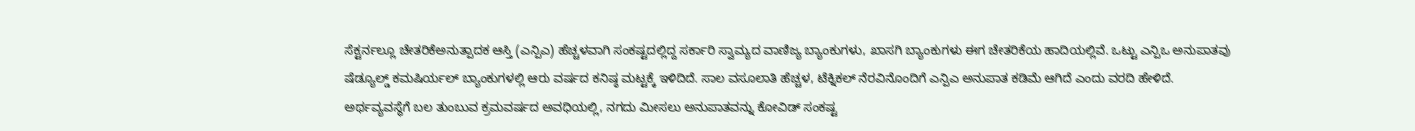ಸೆಕ್ಟರ್ನಲ್ಲೂ ಚೇತರಿಕೆಅನುತ್ಪಾದಕ ಆಸ್ತಿ (ಎನ್ಪಿಎ) ಹೆಚ್ಚಳವಾಗಿ ಸಂಕಷ್ಟದಲ್ಲಿದ್ದ ಸರ್ಕಾರಿ ಸ್ವಾಮ್ಯದ ವಾಣಿಜ್ಯ ಬ್ಯಾಂಕುಗಳು, ಖಾಸಗಿ ಬ್ಯಾಂಕುಗಳು ಈಗ ಚೇತರಿಕೆಯ ಹಾದಿಯಲ್ಲಿವೆ. ಒಟ್ಟು ಎನ್ಪಿಒ ಅನುಪಾತವು ಷೆಡ್ಯೂಲ್ಡ್ ಕಮಷಿರ್ಯಲ್ ಬ್ಯಾಂಕುಗಳಲ್ಲಿ ಆರು ವರ್ಷದ ಕನಿಷ್ಠ ಮಟ್ಟಕ್ಕೆ ಇಳಿದಿದೆ. ಸಾಲ ವಸೂಲಾತಿ ಹೆಚ್ಚಳ, ಟೆಕ್ನಿಕಲ್ ನೆರವಿನೊಂದಿಗೆ ಎನ್ಪಿಎ ಅನುಪಾತ ಕಡಿಮೆ ಆಗಿದೆ ಎಂದು ವರದಿ ಹೇಳಿದೆ.
ಅರ್ಥವ್ಯವಸ್ಥೆಗೆ ಬಲ ತುಂಬುವ ಕ್ರಮವರ್ಷದ ಅವಧಿಯಲ್ಲಿ, ನಗದು ಮೀಸಲು ಅನುಪಾತವನ್ನು ಕೋವಿಡ್ ಸಂಕಷ್ಟ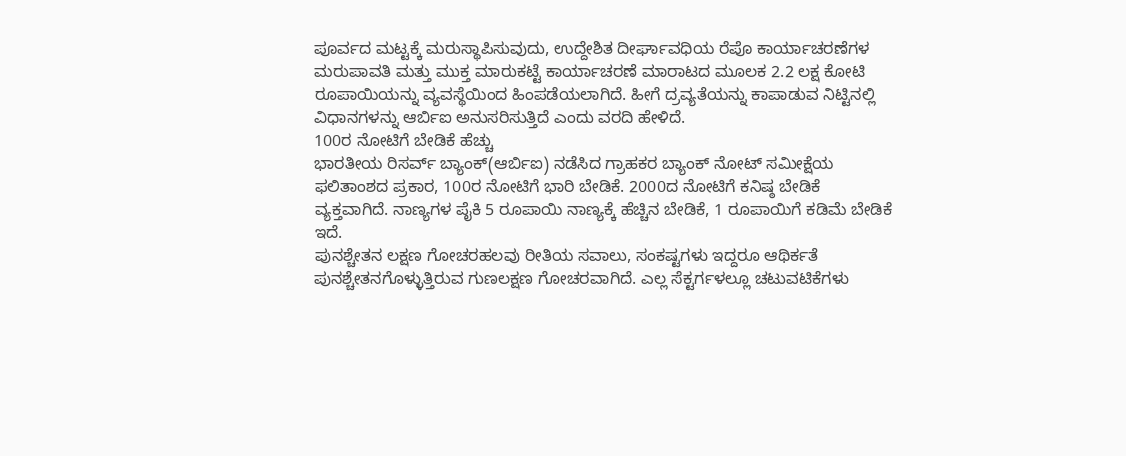ಪೂರ್ವದ ಮಟ್ಟಕ್ಕೆ ಮರುಸ್ಥಾಪಿಸುವುದು, ಉದ್ದೇಶಿತ ದೀರ್ಘಾವಧಿಯ ರೆಪೊ ಕಾರ್ಯಾಚರಣೆಗಳ ಮರುಪಾವತಿ ಮತ್ತು ಮುಕ್ತ ಮಾರುಕಟ್ಟೆ ಕಾರ್ಯಾಚರಣೆ ಮಾರಾಟದ ಮೂಲಕ 2.2 ಲಕ್ಷ ಕೋಟಿ ರೂಪಾಯಿಯನ್ನು ವ್ಯವಸ್ಥೆಯಿಂದ ಹಿಂಪಡೆಯಲಾಗಿದೆ. ಹೀಗೆ ದ್ರವ್ಯತೆಯನ್ನು ಕಾಪಾಡುವ ನಿಟ್ಟಿನಲ್ಲಿ ವಿಧಾನಗಳನ್ನು ಆರ್ಬಿಐ ಅನುಸರಿಸುತ್ತಿದೆ ಎಂದು ವರದಿ ಹೇಳಿದೆ.
100ರ ನೋಟಿಗೆ ಬೇಡಿಕೆ ಹೆಚ್ಚು
ಭಾರತೀಯ ರಿಸರ್ವ್ ಬ್ಯಾಂಕ್(ಆರ್ಬಿಐ) ನಡೆಸಿದ ಗ್ರಾಹಕರ ಬ್ಯಾಂಕ್ ನೋಟ್ ಸಮೀಕ್ಷೆಯ ಫಲಿತಾಂಶದ ಪ್ರಕಾರ, 100ರ ನೋಟಿಗೆ ಭಾರಿ ಬೇಡಿಕೆ. 2000ದ ನೋಟಿಗೆ ಕನಿಷ್ಠ ಬೇಡಿಕೆ ವ್ಯಕ್ತವಾಗಿದೆ. ನಾಣ್ಯಗಳ ಪೈಕಿ 5 ರೂಪಾಯಿ ನಾಣ್ಯಕ್ಕೆ ಹೆಚ್ಚಿನ ಬೇಡಿಕೆ, 1 ರೂಪಾಯಿಗೆ ಕಡಿಮೆ ಬೇಡಿಕೆ ಇದೆ.
ಪುನಶ್ಚೇತನ ಲಕ್ಷಣ ಗೋಚರಹಲವು ರೀತಿಯ ಸವಾಲು, ಸಂಕಷ್ಟಗಳು ಇದ್ದರೂ ಆಥಿರ್ಕತೆ ಪುನಶ್ಚೇತನಗೊಳ್ಳುತ್ತಿರುವ ಗುಣಲಕ್ಷಣ ಗೋಚರವಾಗಿದೆ. ಎಲ್ಲ ಸೆಕ್ಟರ್ಗಳಲ್ಲೂ ಚಟುವಟಿಕೆಗಳು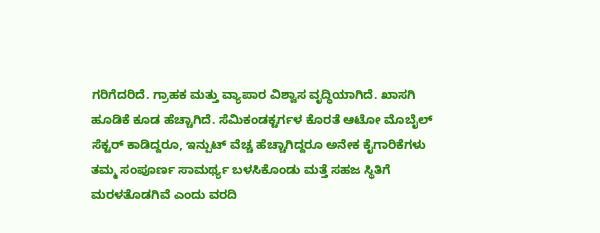ಗರಿಗೆದರಿದೆ. ಗ್ರಾಹಕ ಮತ್ತು ವ್ಯಾಪಾರ ವಿಶ್ವಾಸ ವೃದ್ಧಿಯಾಗಿದೆ. ಖಾಸಗಿ ಹೂಡಿಕೆ ಕೂಡ ಹೆಚ್ಚಾಗಿದೆ. ಸೆಮಿಕಂಡಕ್ಟರ್ಗಳ ಕೊರತೆ ಆಟೋ ಮೊಬೈಲ್ ಸೆಕ್ಟರ್ ಕಾಡಿದ್ದರೂ, ಇನ್ಪುಟ್ ವೆಚ್ಚ ಹೆಚ್ಚಾಗಿದ್ದರೂ ಅನೇಕ ಕೈಗಾರಿಕೆಗಳು ತಮ್ಮ ಸಂಪೂರ್ಣ ಸಾಮರ್ಥ್ಯ ಬಳಸಿಕೊಂಡು ಮತ್ತೆ ಸಹಜ ಸ್ಥಿತಿಗೆ ಮರಳತೊಡಗಿವೆ ಎಂದು ವರದಿ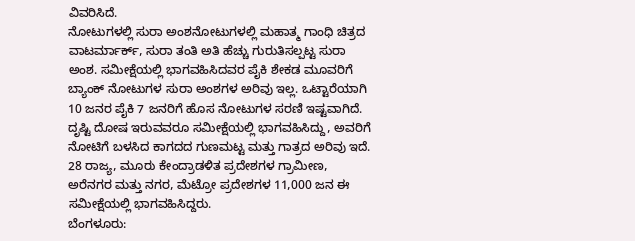ವಿವರಿಸಿದೆ.
ನೋಟುಗಳಲ್ಲಿ ಸುರಾ ಅಂಶನೋಟುಗಳಲ್ಲಿ ಮಹಾತ್ಮ ಗಾಂಧಿ ಚಿತ್ರದ ವಾಟರ್ಮಾರ್ಕ್, ಸುರಾ ತಂತಿ ಅತಿ ಹೆಚ್ಚು ಗುರುತಿಸಲ್ಪಟ್ಟ ಸುರಾ ಅಂಶ. ಸಮೀಕ್ಷೆಯಲ್ಲಿ ಭಾಗವಹಿಸಿದವರ ಪೈಕಿ ಶೇಕಡ ಮೂವರಿಗೆ ಬ್ಯಾಂಕ್ ನೋಟುಗಳ ಸುರಾ ಅಂಶಗಳ ಅರಿವು ಇಲ್ಲ. ಒಟ್ಟಾರೆಯಾಗಿ 10 ಜನರ ಪೈಕಿ 7 ಜನರಿಗೆ ಹೊಸ ನೋಟುಗಳ ಸರಣಿ ಇಷ್ಟವಾಗಿದೆ. ದೃಷ್ಟಿ ದೋಷ ಇರುವವರೂ ಸಮೀಕ್ಷೆಯಲ್ಲಿ ಭಾಗವಹಿಸಿದ್ದು, ಅವರಿಗೆ ನೋಟಿಗೆ ಬಳಸಿದ ಕಾಗದದ ಗುಣಮಟ್ಟ ಮತ್ತು ಗಾತ್ರದ ಅರಿವು ಇದೆ. 28 ರಾಜ್ಯ, ಮೂರು ಕೇಂದ್ರಾಡಳಿತ ಪ್ರದೇಶಗಳ ಗ್ರಾಮೀಣ, ಅರೆನಗರ ಮತ್ತು ನಗರ, ಮೆಟ್ರೋ ಪ್ರದೇಶಗಳ 11,000 ಜನ ಈ ಸಮೀಕ್ಷೆಯಲ್ಲಿ ಭಾಗವಹಿಸಿದ್ದರು.
ಬೆಂಗಳೂರು: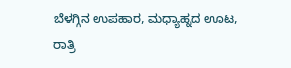ಬೆಳಗ್ಗಿನ ಉಪಹಾರ, ಮಧ್ಯಾಹ್ನದ ಊಟ, ರಾತ್ರಿ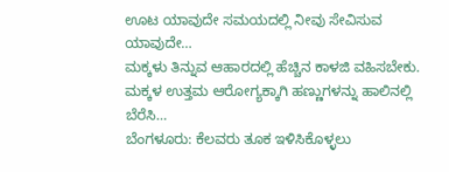ಊಟ ಯಾವುದೇ ಸಮಯದಲ್ಲಿ ನೀವು ಸೇವಿಸುವ ಯಾವುದೇ…
ಮಕ್ಕಳು ತಿನ್ನುವ ಆಹಾರದಲ್ಲಿ ಹೆಚ್ಚಿನ ಕಾಳಜಿ ವಹಿಸಬೇಕು. ಮಕ್ಕಳ ಉತ್ತಮ ಆರೋಗ್ಯಕ್ಕಾಗಿ ಹಣ್ಣುಗಳನ್ನು ಹಾಲಿನಲ್ಲಿ ಬೆರೆಸಿ…
ಬೆಂಗಳೂರು: ಕೆಲವರು ತೂಕ ಇಳಿಸಿಕೊಳ್ಳಲು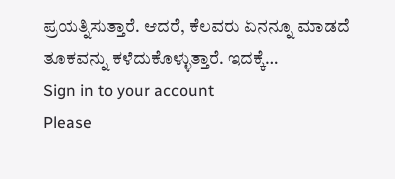ಪ್ರಯತ್ನಿಸುತ್ತಾರೆ. ಆದರೆ, ಕೆಲವರು ಏನನ್ನೂ ಮಾಡದೆ ತೂಕವನ್ನು ಕಳೆದುಕೊಳ್ಳುತ್ತಾರೆ. ಇದಕ್ಕೆ…
Sign in to your account
Please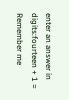enter an answer in digits:fourteen + 1 =
Remember me